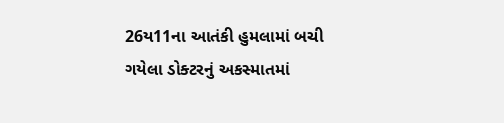26ય11ના આતંકી હુમલામાં બચી ગયેલા ડોક્ટરનું અકસ્માતમાં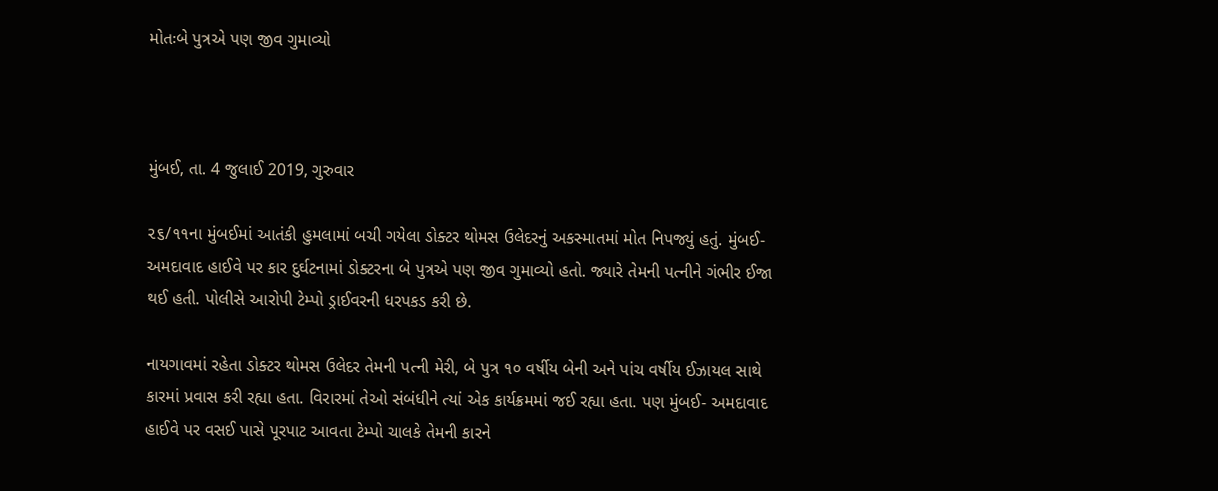મોતઃબે પુત્રએ પણ જીવ ગુમાવ્યો



મુંબઈ, તા. 4 જુલાઈ 2019, ગુરુવાર

૨૬/૧૧ના મુંબઈમાં આતંકી હુમલામાં બચી ગયેલા ડોક્ટર થોમસ ઉલેદરનું અકસ્માતમાં મોત નિપજ્યું હતું. મુંબઈ- અમદાવાદ હાઈવે પર કાર દુર્ઘટનામાં ડોક્ટરના બે પુત્રએ પણ જીવ ગુમાવ્યો હતો. જ્યારે તેમની પત્નીને ગંભીર ઈજા થઈ હતી. પોલીસે આરોપી ટેમ્પો ડ્રાઈવરની ધરપકડ કરી છે.

નાયગાવમાં રહેતા ડોક્ટર થોમસ ઉલેદર તેમની પત્ની મેરી, બે પુત્ર ૧૦ વર્ષીય બેની અને પાંચ વર્ષીય ઈઝાયલ સાથે કારમાં પ્રવાસ કરી રહ્યા હતા. વિરારમાં તેઓ સંબંધીને ત્યાં એક કાર્યક્રમમાં જઈ રહ્યા હતા. પણ મુંબઈ- અમદાવાદ હાઈવે પર વસઈ પાસે પૂરપાટ આવતા ટેમ્પો ચાલકે તેમની કારને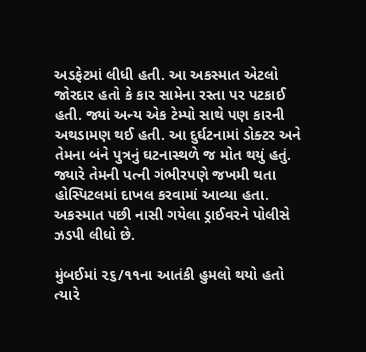અડફેટમાં લીધી હતી. આ અકસ્માત એટલો જોરદાર હતો કે કાર સામેના રસ્તા પર પટકાઈ હતી. જ્યાં અન્ય એક ટેમ્પો સાથે પણ કારની અથડામણ થઈ હતી. આ દુર્ઘટનામાં ડોક્ટર અને તેમના બંને પુત્રનું ઘટનાસ્થળે જ મોત થયું હતું. જ્યારે તેમની પત્ની ગંભીરપણે જખમી થતા હોસ્પિટલમાં દાખલ કરવામાં આવ્યા હતા. અકસ્માત પછી નાસી ગયેલા ડ્રાઈવરને પોલીસે ઝડપી લીધો છે.

મુંબઈમાં ૨૬/૧૧ના આતંકી હુમલો થયો હતો ત્યારે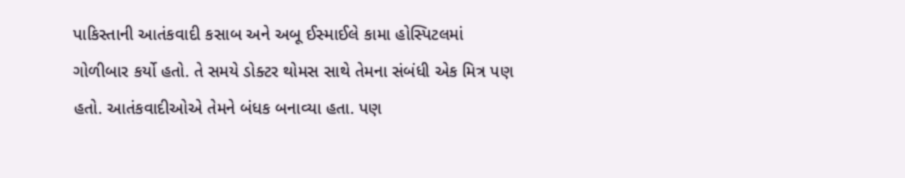પાકિસ્તાની આતંકવાદી કસાબ અને અબૂ ઈસ્માઈલે કામા હોસ્પિટલમાં ગોળીબાર કર્યો હતો. તે સમયે ડોક્ટર થોમસ સાથે તેમના સંબંધી એક મિત્ર પણ હતો. આતંકવાદીઓએ તેમને બંધક બનાવ્યા હતા. પણ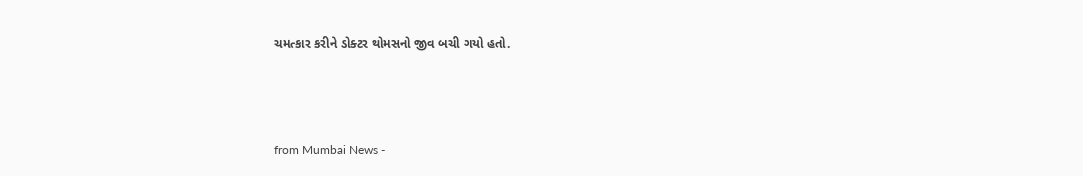ચમત્કાર કરીને ડોક્ટર થોમસનો જીવ બચી ગયો હતો.



from Mumbai News -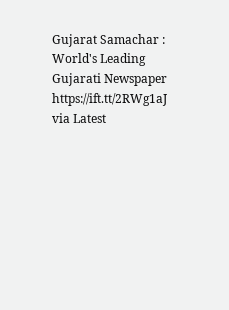Gujarat Samachar : World's Leading Gujarati Newspaper https://ift.tt/2RWg1aJ
via Latest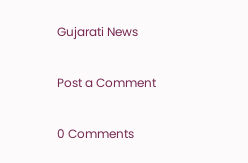Gujarati News

Post a Comment

0 Comments